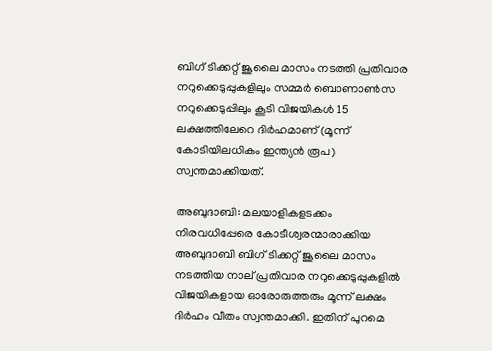ബിഗ് ടിക്കറ്റ് ജൂലൈ മാസം നടത്തി പ്രതിവാര നറുക്കെടുപ്പുകളിലും സമ്മര്‍ ബൊണാണ്‍സ നറുക്കെടുപ്പിലും കൂടി വിജയികള്‍ 15 ലക്ഷത്തിലേറെ ദിര്‍ഹമാണ് (മൂന്ന് കോടിയിലധികം ഇന്ത്യന്‍ രൂപ) സ്വന്തമാക്കിയത്.

അബുദാബി: മലയാളികളടക്കം നിരവധിപ്പേരെ കോടീശ്വരന്മാരാക്കിയ അബുദാബി ബിഗ് ടിക്കറ്റ് ജൂലൈ മാസം നടത്തിയ നാല് പ്രതിവാര നറുക്കെടുപ്പുകളില്‍ വിജയികളായ ഓരോരുത്തരും മൂന്ന് ലക്ഷം ദിര്‍ഹം വീതം സ്വന്തമാക്കി. ഇതിന് പുറമെ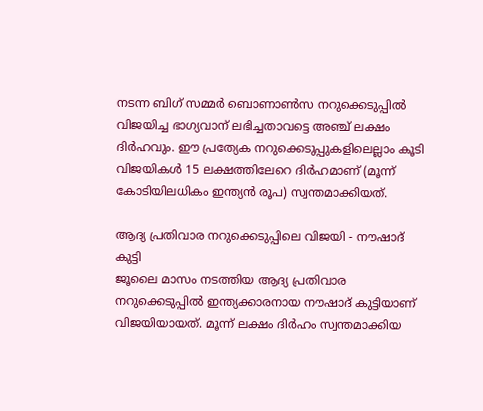നടന്ന ബിഗ് സമ്മര്‍ ബൊണാണ്‍സ നറുക്കെടുപ്പില്‍ വിജയിച്ച ഭാഗ്യവാന് ലഭിച്ചതാവട്ടെ അഞ്ച് ലക്ഷം ദിര്‍ഹവും. ഈ പ്രത്യേക നറുക്കെടുപ്പുകളിലെല്ലാം കൂടി വിജയികള്‍ 15 ലക്ഷത്തിലേറെ ദിര്‍ഹമാണ് (മൂന്ന് കോടിയിലധികം ഇന്ത്യന്‍ രൂപ) സ്വന്തമാക്കിയത്.

ആദ്യ പ്രതിവാര നറുക്കെടുപ്പിലെ വിജയി - നൗഷാദ് കുട്ടി
ജൂലൈ മാസം നടത്തിയ ആദ്യ പ്രതിവാര നറുക്കെടുപ്പില്‍ ഇന്ത്യക്കാരനായ നൗഷാദ് കുട്ടിയാണ് വിജയിയായത്. മൂന്ന് ലക്ഷം ദിര്‍ഹം സ്വന്തമാക്കിയ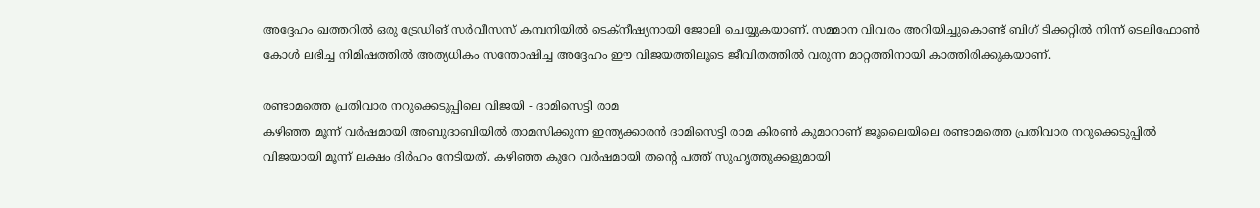അദ്ദേഹം ഖത്തറില്‍ ഒരു ട്രേഡിങ് സര്‍വീസസ് കമ്പനിയില്‍ ടെക്നീഷ്യനായി ജോലി ചെയ്യുകയാണ്. സമ്മാന വിവരം അറിയിച്ചുകൊണ്ട് ബിഗ് ടിക്കറ്റില്‍ നിന്ന് ടെലിഫോണ്‍ കോള്‍ ലഭിച്ച നിമിഷത്തില്‍ അത്യധികം സന്തോഷിച്ച അദ്ദേഹം ഈ വിജയത്തിലൂടെ ജീവിതത്തില്‍ വരുന്ന മാറ്റത്തിനായി കാത്തിരിക്കുകയാണ്.

രണ്ടാമത്തെ പ്രതിവാര നറുക്കെടുപ്പിലെ വിജയി - ദാമിസെട്ടി രാമ
കഴിഞ്ഞ മൂന്ന് വര്‍ഷമായി അബുദാബിയില്‍ താമസിക്കുന്ന ഇന്ത്യക്കാരന്‍ ദാമിസെട്ടി രാമ കിരണ്‍ കുമാറാണ് ജൂലൈയിലെ രണ്ടാമത്തെ പ്രതിവാര നറുക്കെടുപ്പില്‍ വിജയായി മൂന്ന് ലക്ഷം ദിര്‍ഹം നേടിയത്. കഴിഞ്ഞ കുറേ വര്‍ഷമായി തന്റെ പത്ത് സുഹൃത്തുക്കളുമായി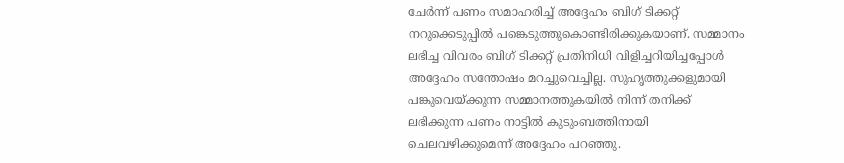ചേര്‍ന്ന് പണം സമാഹരിച്ച് അദ്ദേഹം ബിഗ് ടിക്കറ്റ് നറുക്കെടുപ്പില്‍ പങ്കെടുത്തുകൊണ്ടിരിക്കുകയാണ്. സമ്മാനം ലഭിച്ച വിവരം ബിഗ് ടിക്കറ്റ് പ്രതിനിധി വിളിച്ചറിയിച്ചപ്പോള്‍ അദ്ദേഹം സന്തോഷം മറച്ചുവെച്ചില്ല. സുഹൃത്തുക്കളുമായി പങ്കുവെയ്‍ക്കുന്ന സമ്മാനത്തുകയില്‍ നിന്ന് തനിക്ക് ലഭിക്കുന്ന പണം നാട്ടില്‍ കുടുംബത്തിനായി ചെലവഴിക്കുമെന്ന് അദ്ദേഹം പറഞ്ഞു.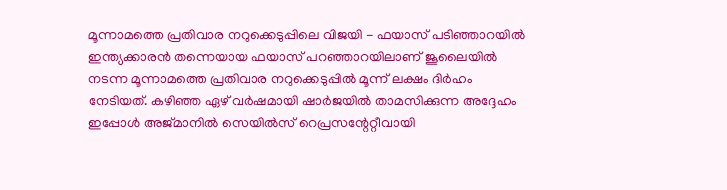മൂന്നാമത്തെ പ്രതിവാര നറുക്കെടുപ്പിലെ വിജയി - ഫയാസ് പടിഞ്ഞാറയില്‍
ഇന്ത്യക്കാരന്‍ തന്നെയായ ഫയാസ് പറഞ്ഞാറയിലാണ് ജൂലൈയില്‍ നടന്ന മൂന്നാമത്തെ പ്രതിവാര നറുക്കെടുപ്പില്‍ മൂന്ന് ലക്ഷം ദിര്‍ഹം നേടിയത്. കഴിഞ്ഞ ഏഴ് വര്‍ഷമായി ഷാര്‍ജയില്‍ താമസിക്കുന്ന അദ്ദേഹം ഇപ്പോള്‍ അജ്‍മാനില്‍ സെയില്‍സ് റെപ്രസന്റേറ്റീവായി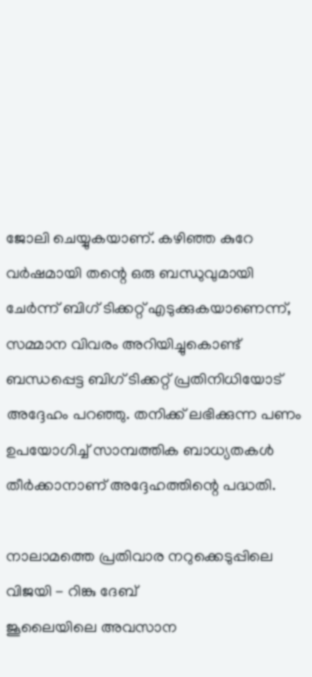ജോലി ചെയ്യുകയാണ്. കഴിഞ്ഞ കുറേ വര്‍ഷമായി തന്റെ ഒരു ബന്ധുവുമായി ചേര്‍ന്ന് ബിഗ് ടിക്കറ്റ് എടുക്കുകയാണെന്ന്, സമ്മാന വിവരം അറിയിച്ചുകൊണ്ട് ബന്ധപ്പെട്ട ബിഗ് ടിക്കറ്റ് പ്രതിനിധിയോട് അദ്ദേഹം പറഞ്ഞു. തനിക്ക് ലഭിക്കുന്ന പണം ഉപയോഗിച്ച് സാമ്പത്തിക ബാധ്യതകള്‍ തീര്‍ക്കാനാണ് അദ്ദേഹത്തിന്റെ പദ്ധതി.

നാലാമത്തെ പ്രതിവാര നറുക്കെടുപ്പിലെ വിജയി - റിങ്കു ദേബ്
ജൂലൈയിലെ അവസാന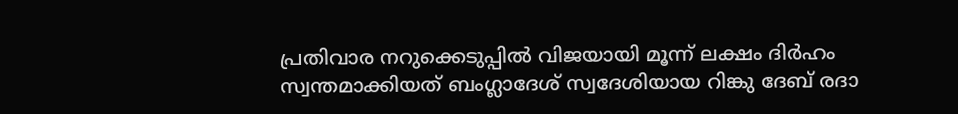പ്രതിവാര നറുക്കെടുപ്പില്‍ വിജയായി മൂന്ന് ലക്ഷം ദിര്‍ഹം സ്വന്തമാക്കിയത് ബംഗ്ലാദേശ് സ്വദേശിയായ റിങ്കു ദേബ് രദാ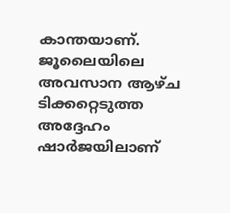കാന്തയാണ്. ജൂലൈയിലെ അവസാന ആഴ്‍ച ടിക്കറ്റെടുത്ത അദ്ദേഹം ഷാര്‍ജയിലാണ്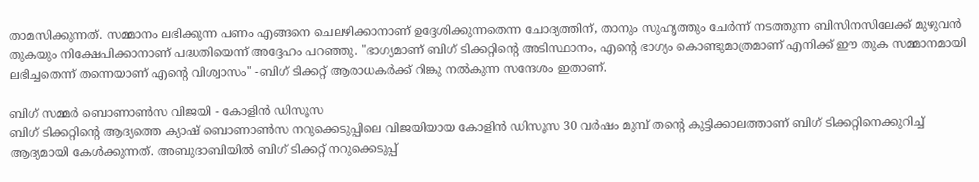താമസിക്കുന്നത്. സമ്മാനം ലഭിക്കുന്ന പണം എങ്ങനെ ചെലഴിക്കാനാണ് ഉദ്ദേശിക്കുന്നതെന്ന ചോദ്യത്തിന്, താനും സുഹൃത്തും ചേര്‍ന്ന് നടത്തുന്ന ബിസിനസിലേക്ക് മുഴുവന്‍ തുകയും നിക്ഷേപിക്കാനാണ് പദ്ധതിയെന്ന് അദ്ദേഹം പറഞ്ഞു. "ഭാഗ്യമാണ് ബിഗ് ടിക്കറ്റിന്റെ അടിസ്ഥാനം, എന്റെ ഭാഗ്യം കൊണ്ടുമാത്രമാണ് എനിക്ക് ഈ തുക സമ്മാനമായി ലഭിച്ചതെന്ന് തന്നെയാണ് എന്റെ വിശ്വാസം" -ബിഗ് ടിക്കറ്റ് ആരാധകര്‍ക്ക് റിങ്കു നല്‍കുന്ന സന്ദേശം ഇതാണ്.

ബിഗ് സമ്മര്‍ ബൊണാണ്‍സ വിജയി - കോളിന്‍ ഡിസൂസ
ബിഗ് ടിക്കറ്റിന്റെ ആദ്യത്തെ ക്യാഷ് ബൊണാണ്‍സ നറുക്കെടുപ്പിലെ വിജയിയായ കോളിന്‍ ഡിസൂസ 30 വര്‍ഷം മുമ്പ് തന്റെ കുട്ടിക്കാലത്താണ് ബിഗ് ടിക്കറ്റിനെക്കുറിച്ച് ആദ്യമായി കേള്‍ക്കുന്നത്. അബുദാബിയില്‍ ബിഗ് ടിക്കറ്റ് നറുക്കെടുപ്പ്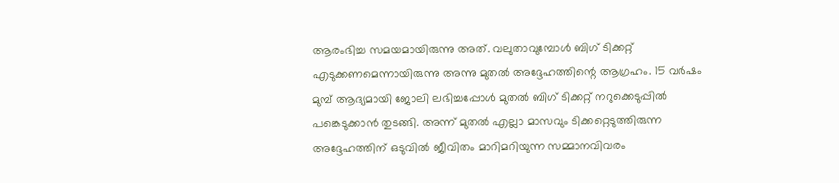ആരംഭിച്ച സമയമായിരുന്നു അത്. വലുതാവുമ്പോള്‍ ബിഗ് ടിക്കറ്റ് എടുക്കണമെന്നായിരുന്നു അന്നു മുതല്‍ അദ്ദേഹത്തിന്റെ ആഗ്രഹം. 15 വര്‍ഷം മുമ്പ് ആദ്യമായി ജോലി ലഭിച്ചപ്പോള്‍ മുതല്‍ ബിഗ് ടിക്കറ്റ് നറുക്കെടുപ്പില്‍ പങ്കെടുക്കാന്‍ തുടങ്ങി. അന്ന് മുതല്‍ എല്ലാ മാസവും ടിക്കറ്റെടുത്തിരുന്ന അദ്ദേഹത്തിന് ഒടുവില്‍ ജീവിതം മാറിമറിയുന്ന സമ്മാനവിവരം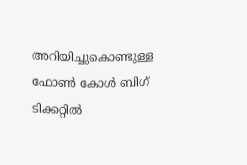അറിയിച്ചുകൊണ്ടുള്ള ഫോണ്‍ കോള്‍ ബിഗ് ടിക്കറ്റില്‍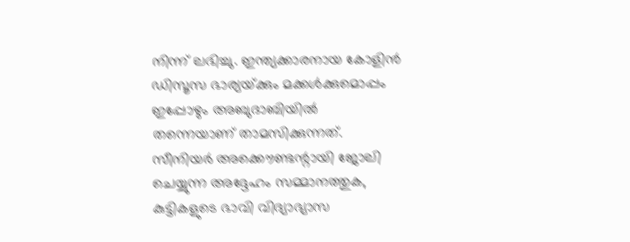നിന്ന് ലഭിച്ചു. ഇന്ത്യക്കാരനായ കോളിന്‍ ഡിസൂസ ഭാര്യയ്‍ക്കും മക്കള്‍ക്കുമൊപ്പം ഇപ്പോഴും അബുദാബിയില്‍ തന്നെയാണ് താമസിക്കുന്നത്. സീനിയര്‍ അക്കൌണ്ടന്റായി ജോലി ചെയ്യുന്ന അദ്ദേഹം സമ്മാനത്തുക, കുട്ടികളുടെ ഭാവി വിദ്യാഭ്യാസ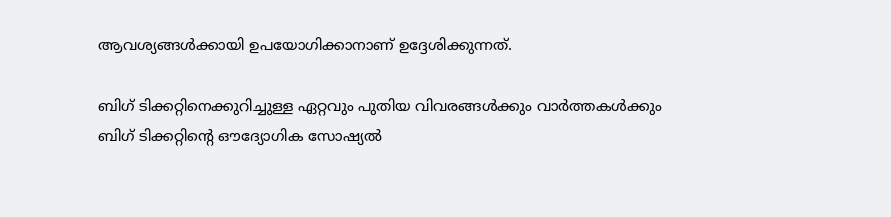ആവശ്യങ്ങള്‍ക്കായി ഉപയോഗിക്കാനാണ് ഉദ്ദേശിക്കുന്നത്.

ബിഗ് ടിക്കറ്റിനെക്കുറിച്ചുള്ള ഏറ്റവും പുതിയ വിവരങ്ങള്‍ക്കും വാര്‍ത്തകള്‍ക്കും ബിഗ് ടിക്കറ്റിന്റെ ഔദ്യോഗിക സോഷ്യല്‍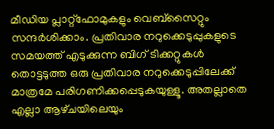മീഡിയ പ്ലാറ്റ്ഫോമുകളും വെബ്‍സൈറ്റും സന്ദര്‍ശിക്കാം. പ്രതിവാര നറുക്കെടുപ്പുകളുടെ സമയത്ത് എടുക്കുന്ന ബിഗ് ടിക്കറ്റുകള്‍ തൊട്ടടുത്ത ഒരു പ്രതിവാര നറുക്കെടുപ്പിലേക്ക് മാത്രമേ പരിഗണിക്കപ്പെടുകയുള്ളൂ. അതല്ലാതെ എല്ലാ ആഴ്‍ചയിലെയും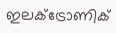ഇലക്ട്രോണിക്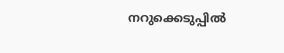നറുക്കെടുപ്പില്‍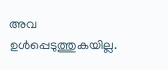അവ ഉള്‍പ്പെടുത്തുകയില്ല.